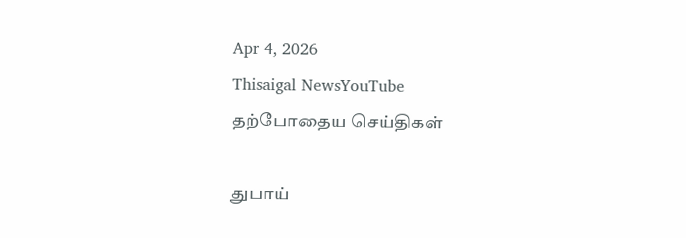Apr 4, 2026
Thisaigal NewsYouTube
தற்போதைய செய்திகள்

துபாய்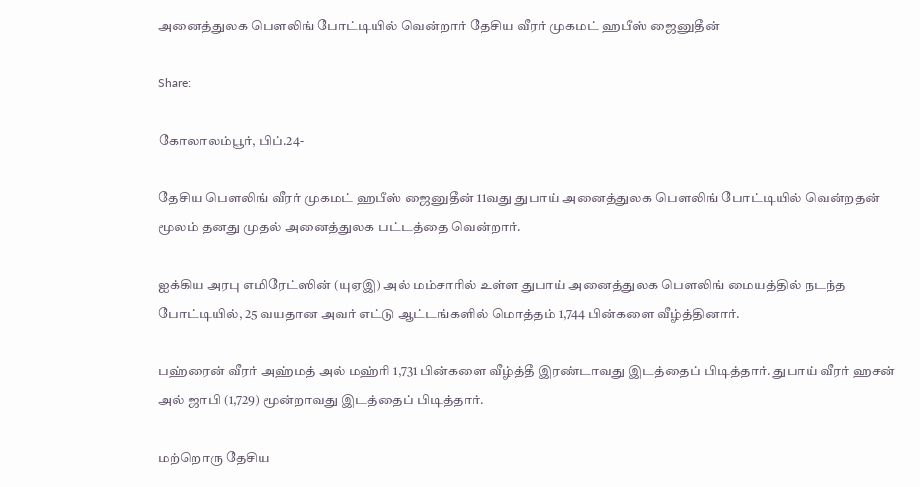அனைத்துலக பௌலிங் போட்டியில் வென்றார் தேசிய வீரர் முகமட் ஹபீஸ் ஜைனுதீன்

Share:

கோலாலம்பூர், பிப்.24-

தேசிய பௌலிங் வீரர் முகமட் ஹபீஸ் ஜைனுதீன் 11வது துபாய் அனைத்துலக பௌலிங் போட்டியில் வென்றதன் மூலம் தனது முதல் அனைத்துலக பட்டத்தை வென்றார்.

ஐக்கிய அரபு எமிரேட்ஸின் (யுஏஇ) அல் மம்சாரில் உள்ள துபாய் அனைத்துலக பௌலிங் மையத்தில் நடந்த போட்டியில், 25 வயதான அவர் எட்டு ஆட்டங்களில் மொத்தம் 1,744 பின்களை வீழ்த்தினார்.

பஹ்ரைன் வீரர் அஹ்மத் அல் மஹ்ரி 1,731 பின்களை வீழ்த்தீ இரண்டாவது இடத்தைப் பிடித்தார். துபாய் வீரர் ஹசன் அல் ஜாபி (1,729) மூன்றாவது இடத்தைப் பிடித்தார்.

மற்றொரு தேசிய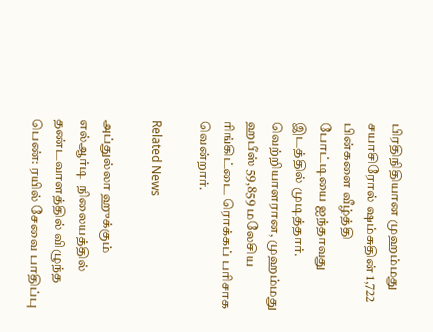பிரதிநிதியான முஹம்மது சயாசிரோல் ஷம்சுதின் 1,722 பின்களை வீழ்த்தி போட்டியை ஐந்தாவது இடத்தில் முடித்தார். வெற்றியாளரான, முஹம்மது ஹபீஸ் 59,859 மலேசிய ரிங்கிட்டை ரொக்கப் பரிசாக வென்றார்.

Related News

அப்துல்லா ஹுக்கும் எல்ஆர்டி  நிலையத்தில் தண்டவாளத்தில் விழுந்த பெண்: ரயில் சேவை பாதிப்பு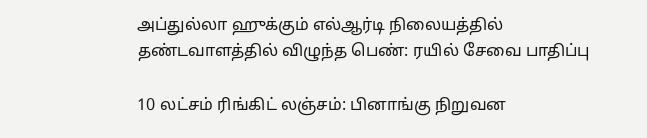அப்துல்லா ஹுக்கும் எல்ஆர்டி நிலையத்தில் தண்டவாளத்தில் விழுந்த பெண்: ரயில் சேவை பாதிப்பு

10 லட்சம் ரிங்கிட் லஞ்சம்: பினாங்கு நிறுவன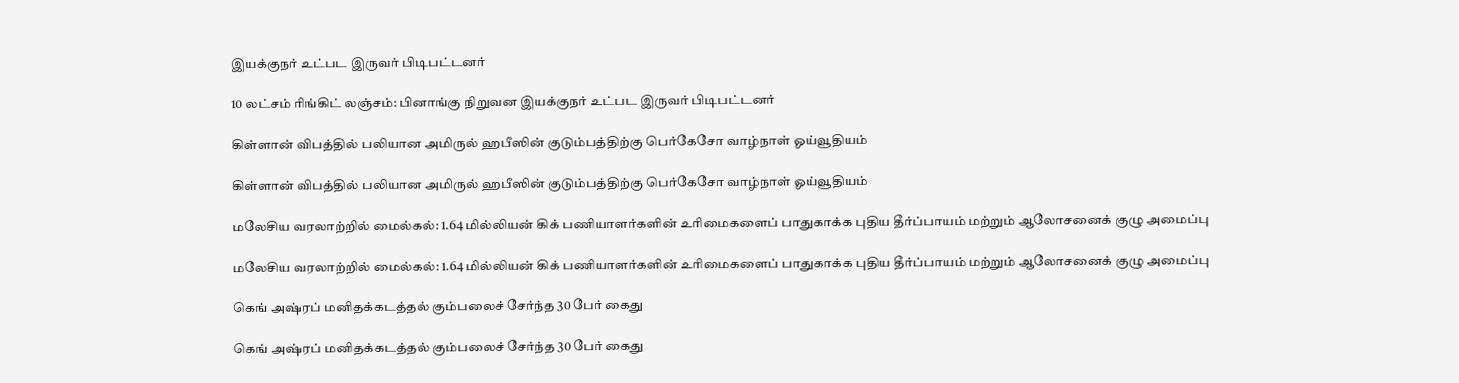இயக்குநர் உட்பட இருவர் பிடிபட்டனர்

10 லட்சம் ரிங்கிட் லஞ்சம்: பினாங்கு நிறுவன இயக்குநர் உட்பட இருவர் பிடிபட்டனர்

கிள்ளான் விபத்தில் பலியான அமிருல் ஹபீஸின் குடும்பத்திற்கு பெர்கேசோ வாழ்நாள் ஓய்வூதியம்

கிள்ளான் விபத்தில் பலியான அமிருல் ஹபீஸின் குடும்பத்திற்கு பெர்கேசோ வாழ்நாள் ஓய்வூதியம்

மலேசிய வரலாற்றில் மைல்கல்: 1.64 மில்லியன் கிக் பணியாளர்களின் உரிமைகளைப் பாதுகாக்க புதிய தீர்ப்பாயம் மற்றும் ஆலோசனைக் குழு அமைப்பு

மலேசிய வரலாற்றில் மைல்கல்: 1.64 மில்லியன் கிக் பணியாளர்களின் உரிமைகளைப் பாதுகாக்க புதிய தீர்ப்பாயம் மற்றும் ஆலோசனைக் குழு அமைப்பு

கெங் அஷ்ரப் மனிதக்கடத்தல் கும்பலைச் சேர்ந்த 30 பேர் கைது

கெங் அஷ்ரப் மனிதக்கடத்தல் கும்பலைச் சேர்ந்த 30 பேர் கைது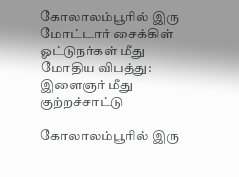கோலாலம்பூரில் இரு மோட்டார் சைக்கிள் ஓட்டுநர்கள் மீது மோதிய விபத்து: இளைஞர் மீது குற்றச்சாட்டு

கோலாலம்பூரில் இரு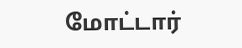மோட்டார்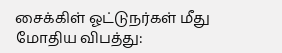சைக்கிள் ஓட்டுநர்கள் மீது மோதிய விபத்து: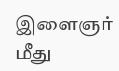இளைஞர் மீது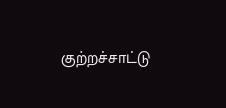குற்றச்சாட்டு